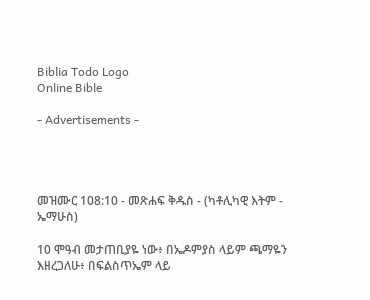Biblia Todo Logo
Online Bible

- Advertisements -




መዝሙር 108:10 - መጽሐፍ ቅዱስ - (ካቶሊካዊ እትም - ኤማሁስ)

10 ሞዓብ መታጠቢያዬ ነው፥ በኤዶምያስ ላይም ጫማዬን እዘረጋለሁ፥ በፍልስጥኤም ላይ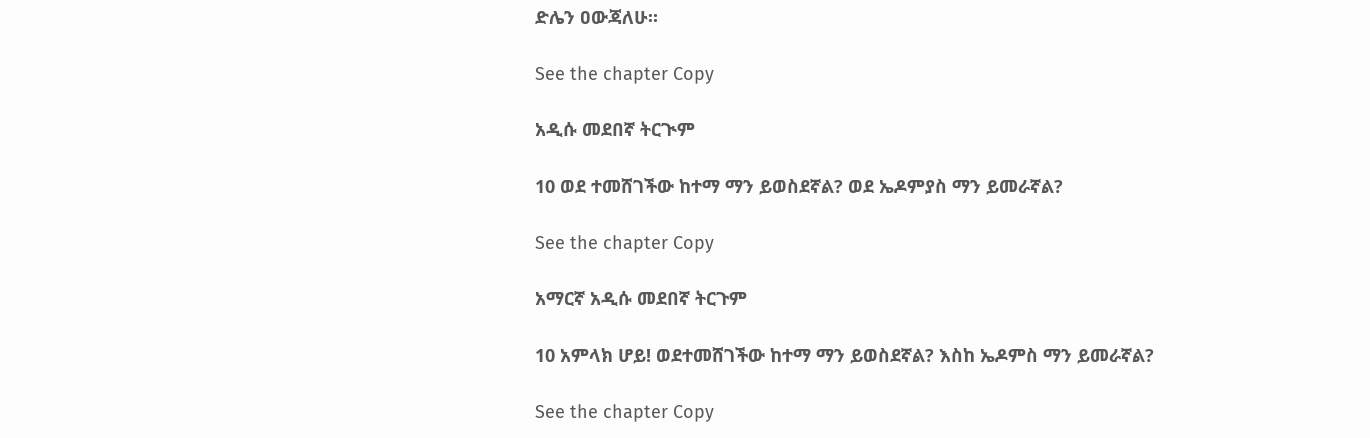ድሌን ዐውጃለሁ።

See the chapter Copy

አዲሱ መደበኛ ትርጒም

10 ወደ ተመሸገችው ከተማ ማን ይወስደኛል? ወደ ኤዶምያስ ማን ይመራኛል?

See the chapter Copy

አማርኛ አዲሱ መደበኛ ትርጉም

10 አምላክ ሆይ! ወደተመሸገችው ከተማ ማን ይወስደኛል? እስከ ኤዶምስ ማን ይመራኛል?

See the chapter Copy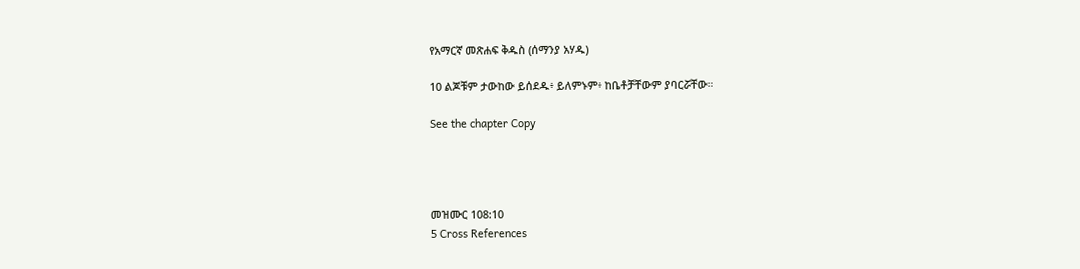የአማርኛ መጽሐፍ ቅዱስ (ሰማንያ አሃዱ)

10 ልጆቹም ታውከው ይሰደዱ፥ ይለምኑም፥ ከቤቶቻቸውም ያባርሯቸው።

See the chapter Copy




መዝሙር 108:10
5 Cross References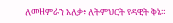ለመዘምራን አለቃ፥ ለትምህርት የዳዊት ቅኔ።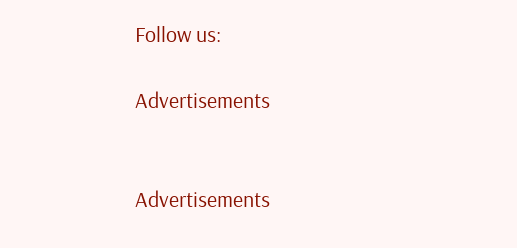Follow us:

Advertisements


Advertisements